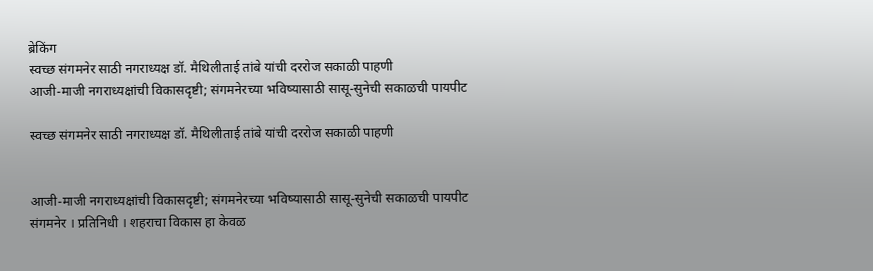ब्रेकिंग
स्वच्छ संगमनेर साठी नगराध्यक्ष डॉ. मैथिलीताई तांबे यांची दररोज सकाळी पाहणी
आजी-माजी नगराध्यक्षांची विकासदृष्टी; संगमनेरच्या भविष्यासाठी सासू-सुनेची सकाळची पायपीट

स्वच्छ संगमनेर साठी नगराध्यक्ष डॉ. मैथिलीताई तांबे यांची दररोज सकाळी पाहणी


आजी-माजी नगराध्यक्षांची विकासदृष्टी; संगमनेरच्या भविष्यासाठी सासू-सुनेची सकाळची पायपीट
संगमनेर । प्रतिनिधी । शहराचा विकास हा केवळ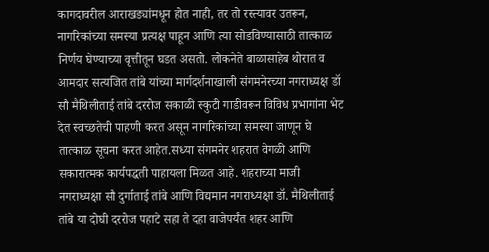कागदावरील आराखड्यांमधून होत नाही, तर तो रस्त्यावर उतरून, नागरिकांच्या समस्या प्रत्यक्ष पाहून आणि त्या सोडविण्यासाठी तात्काळ निर्णय घेण्याच्या वृत्तीतून घडत असतो. लोकनेते बाळासाहेब थोरात व आमदार सत्यजित तांबे यांच्या मार्गदर्शनाखाली संगमनेरच्या नगराध्यक्ष डॉ सौ मैथिलीताई तांबे दररोज सकाळी स्कुटी गाडीवरून विविध प्रभागांना भेट देत स्वच्छतेची पाहणी करत असून नागरिकांच्या समस्या जाणून घे तात्काळ सूचना करत आहेत.सध्या संगमनेर शहरात वेगळी आणि सकारात्मक कार्यपद्धती पाहायला मिळत आहे. शहराच्या माजी नगराध्यक्षा सौ दुर्गाताई तांबे आणि विद्यमान नगराध्यक्षा डॉ. मैथिलीताई तांबे या दोघी दररोज पहाटे सहा ते दहा वाजेपर्यंत शहर आणि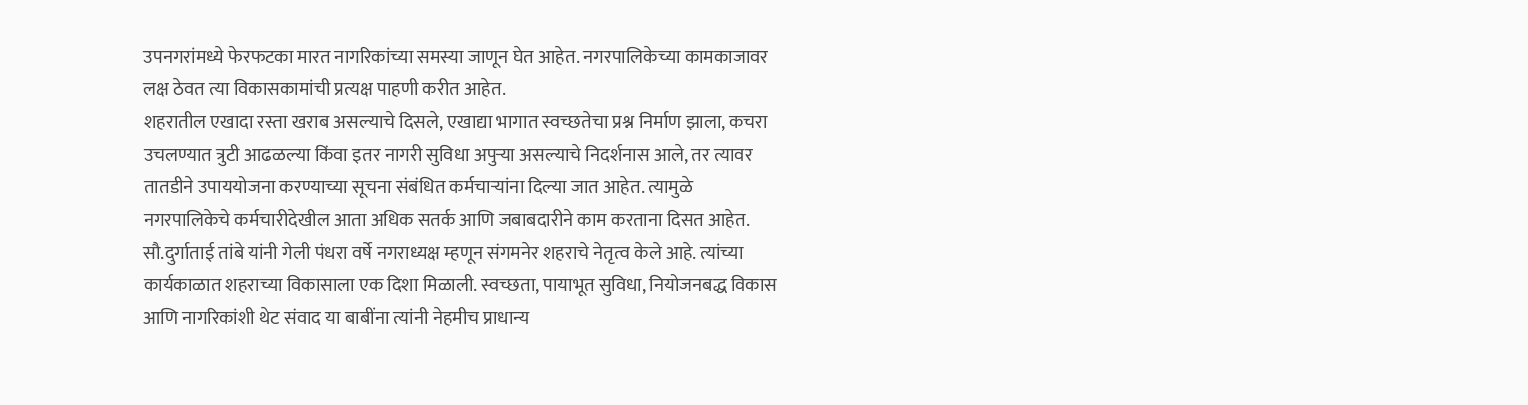उपनगरांमध्ये फेरफटका मारत नागरिकांच्या समस्या जाणून घेत आहेत. नगरपालिकेच्या कामकाजावर लक्ष ठेवत त्या विकासकामांची प्रत्यक्ष पाहणी करीत आहेत.
शहरातील एखादा रस्ता खराब असल्याचे दिसले, एखाद्या भागात स्वच्छतेचा प्रश्न निर्माण झाला, कचरा उचलण्यात त्रुटी आढळल्या किंवा इतर नागरी सुविधा अपुऱ्या असल्याचे निदर्शनास आले, तर त्यावर तातडीने उपाययोजना करण्याच्या सूचना संबंधित कर्मचाऱ्यांना दिल्या जात आहेत. त्यामुळे नगरपालिकेचे कर्मचारीदेखील आता अधिक सतर्क आणि जबाबदारीने काम करताना दिसत आहेत. सौ.दुर्गाताई तांबे यांनी गेली पंधरा वर्षे नगराध्यक्ष म्हणून संगमनेर शहराचे नेतृत्व केले आहे. त्यांच्या कार्यकाळात शहराच्या विकासाला एक दिशा मिळाली. स्वच्छता, पायाभूत सुविधा, नियोजनबद्ध विकास आणि नागरिकांशी थेट संवाद या बाबींना त्यांनी नेहमीच प्राधान्य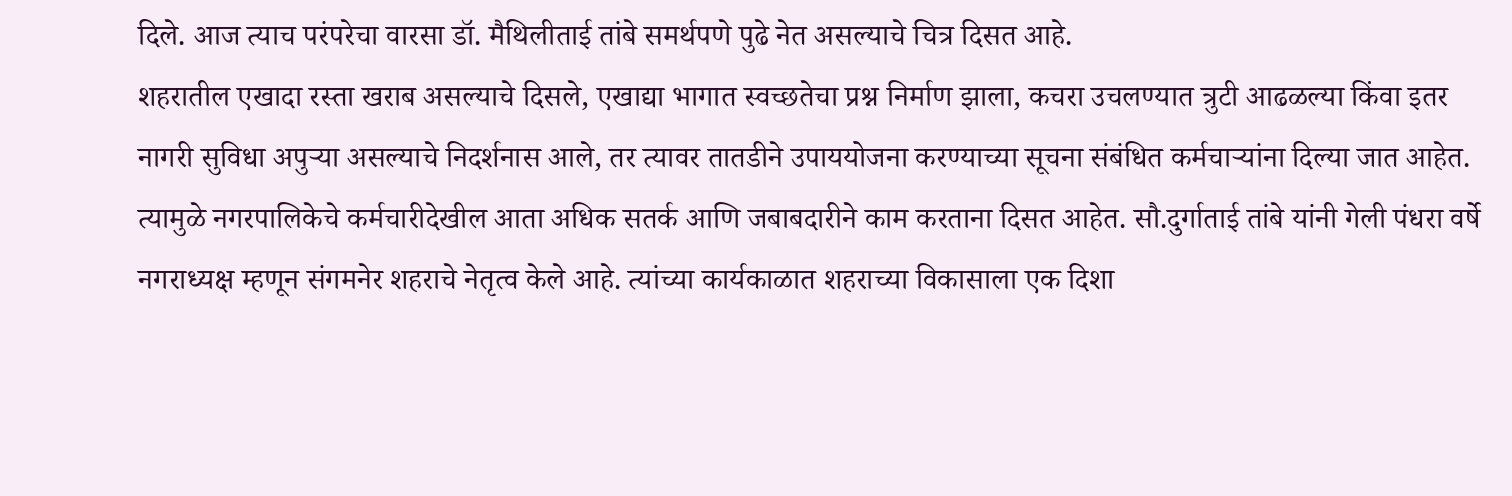दिले. आज त्याच परंपरेचा वारसा डॉ. मैथिलीताई तांबे समर्थपणे पुढे नेत असल्याचे चित्र दिसत आहे.
शहरातील एखादा रस्ता खराब असल्याचे दिसले, एखाद्या भागात स्वच्छतेचा प्रश्न निर्माण झाला, कचरा उचलण्यात त्रुटी आढळल्या किंवा इतर नागरी सुविधा अपुऱ्या असल्याचे निदर्शनास आले, तर त्यावर तातडीने उपाययोजना करण्याच्या सूचना संबंधित कर्मचाऱ्यांना दिल्या जात आहेत. त्यामुळे नगरपालिकेचे कर्मचारीदेखील आता अधिक सतर्क आणि जबाबदारीने काम करताना दिसत आहेत. सौ.दुर्गाताई तांबे यांनी गेली पंधरा वर्षे नगराध्यक्ष म्हणून संगमनेर शहराचे नेतृत्व केले आहे. त्यांच्या कार्यकाळात शहराच्या विकासाला एक दिशा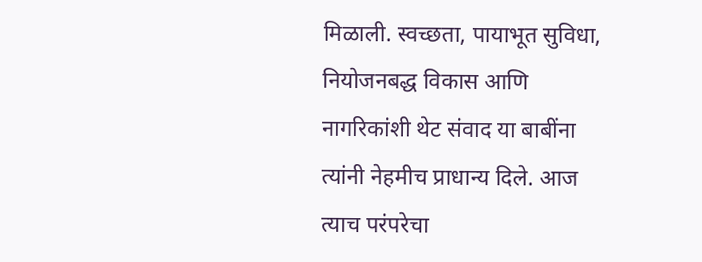मिळाली. स्वच्छता, पायाभूत सुविधा, नियोजनबद्ध विकास आणि नागरिकांशी थेट संवाद या बाबींना त्यांनी नेहमीच प्राधान्य दिले. आज त्याच परंपरेचा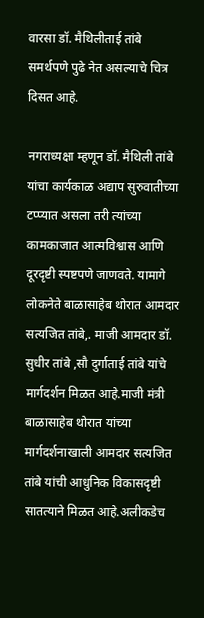वारसा डॉ. मैथिलीताई तांबे समर्थपणे पुढे नेत असल्याचे चित्र दिसत आहे.

नगराध्यक्षा म्हणून डॉ. मैथिली तांबे यांचा कार्यकाळ अद्याप सुरुवातीच्या टप्प्यात असला तरी त्यांच्या कामकाजात आत्मविश्वास आणि दूरदृष्टी स्पष्टपणे जाणवते. यामागे लोकनेते बाळासाहेब थोरात आमदार सत्यजित तांबे,. माजी आमदार डॉ. सुधीर तांबे ,सौ दुर्गाताई तांबे यांचे मार्गदर्शन मिळत आहे.माजी मंत्री बाळासाहेब थोरात यांच्या मार्गदर्शनाखाली आमदार सत्यजित तांबे यांची आधुनिक विकासदृष्टी सातत्याने मिळत आहे.अलीकडेच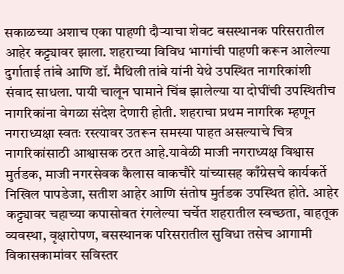सकाळच्या अशाच एका पाहणी दौऱ्याचा शेवट बसस्थानक परिसरातील आहेर कट्ट्यावर झाला. शहराच्या विविध भागांची पाहणी करून आलेल्या दुर्गाताई तांबे आणि डॉ. मैथिली तांबे यांनी येथे उपस्थित नागरिकांशी संवाद साधला. पायी चालून घामाने चिंब झालेल्या या दोघींची उपस्थितीच नागरिकांना वेगळा संदेश देणारी होती. शहराचा प्रथम नागरिक म्हणून नगराध्यक्षा स्वतः रस्त्यावर उतरून समस्या पाहत असल्याचे चित्र नागरिकांसाठी आश्वासक ठरत आहे.यावेळी माजी नगराध्यक्ष विश्वास मुर्तडक, माजी नगरसेवक कैलास वाकचौरे यांच्यासह काँग्रेसचे कार्यकर्ते निखिल पापडेजा, सतीश आहेर आणि संतोष मुर्तडक उपस्थित होते. आहेर कट्ट्यावर चहाच्या कपासोबत रंगलेल्या चर्चेत शहरातील स्वच्छता, वाहतूक व्यवस्था, वृक्षारोपण, बसस्थानक परिसरातील सुविधा तसेच आगामी विकासकामांवर सविस्तर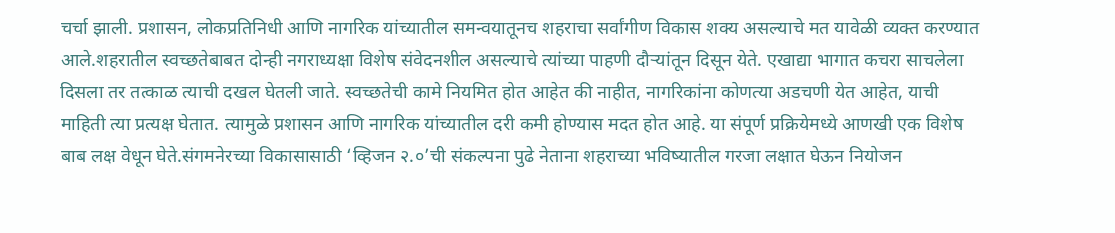चर्चा झाली. प्रशासन, लोकप्रतिनिधी आणि नागरिक यांच्यातील समन्वयातूनच शहराचा सर्वांगीण विकास शक्य असल्याचे मत यावेळी व्यक्त करण्यात आले.शहरातील स्वच्छतेबाबत दोन्ही नगराध्यक्षा विशेष संवेदनशील असल्याचे त्यांच्या पाहणी दौऱ्यांतून दिसून येते. एखाद्या भागात कचरा साचलेला दिसला तर तत्काळ त्याची दखल घेतली जाते. स्वच्छतेची कामे नियमित होत आहेत की नाहीत, नागरिकांना कोणत्या अडचणी येत आहेत, याची माहिती त्या प्रत्यक्ष घेतात. त्यामुळे प्रशासन आणि नागरिक यांच्यातील दरी कमी होण्यास मदत होत आहे. या संपूर्ण प्रक्रियेमध्ये आणखी एक विशेष बाब लक्ष वेधून घेते.संगमनेरच्या विकासासाठी ‘व्हिजन २.०’ची संकल्पना पुढे नेताना शहराच्या भविष्यातील गरजा लक्षात घेऊन नियोजन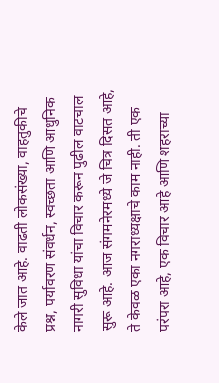केले जात आहे. वाढती लोकसंख्या, वाहतुकीचे प्रश्न, पर्यावरण संवर्धन, स्वच्छता आणि आधुनिक नागरी सुविधा यांचा विचार करून पुढील वाटचाल सुरू आहे. आज संगमनेरमध्ये जे चित्र दिसत आहे, ते केवळ एका नगराध्यक्षाचे काम नाही. ती एक परंपरा आहे, एक विचार आहे आणि शहराच्या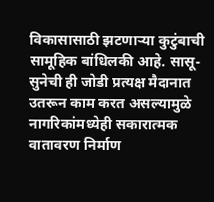विकासासाठी झटणाऱ्या कुटुंबाची सामूहिक बांधिलकी आहे. सासू-सुनेची ही जोडी प्रत्यक्ष मैदानात उतरून काम करत असल्यामुळे नागरिकांमध्येही सकारात्मक वातावरण निर्माण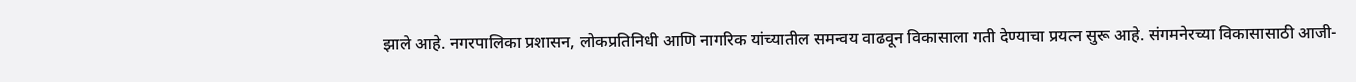झाले आहे. नगरपालिका प्रशासन, लोकप्रतिनिधी आणि नागरिक यांच्यातील समन्वय वाढवून विकासाला गती देण्याचा प्रयत्न सुरू आहे. संगमनेरच्या विकासासाठी आजी-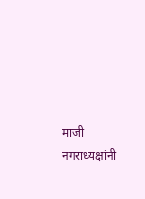माजी नगराध्यक्षांनी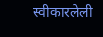स्वीकारलेली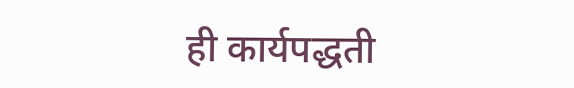ही कार्यपद्धती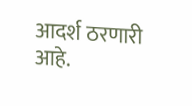आदर्श ठरणारी आहे.